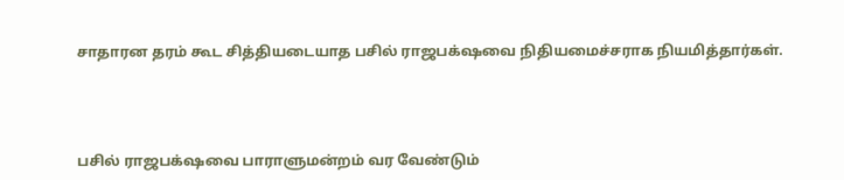சாதாரன தரம் கூட சித்தியடையாத பசில் ராஜபக்‌ஷவை நிதியமைச்சராக நியமித்தார்கள்.




பசில் ராஜபக்‌ஷவை பாராளுமன்றம் வர வேண்டும்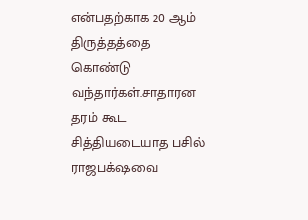என்பதற்காக 20 ஆம் திருத்தத்தை கொண்டு வந்தார்கள்.சாதாரன தரம் கூட சித்தியடையாத பசில் ராஜபக்‌ஷவை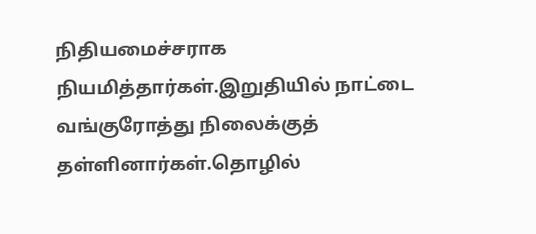நிதியமைச்சராக நியமித்தார்கள்.இறுதியில் நாட்டை வங்குரோத்து நிலைக்குத் தள்ளினார்கள்.தொழில்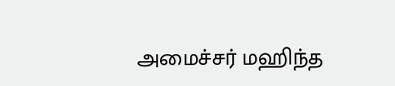அமைச்சர் மஹிந்த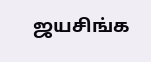ஜயசிங்க